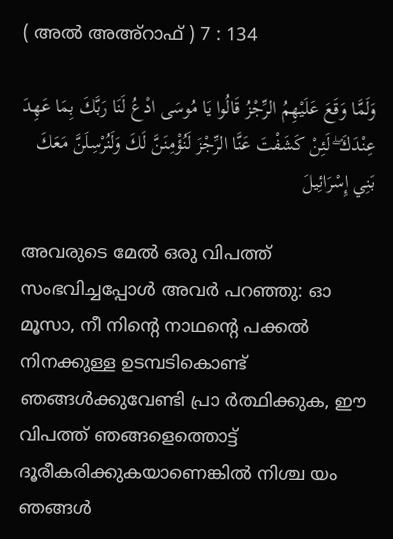( അൽ അഅ്റാഫ് ) 7 : 134

وَلَمَّا وَقَعَ عَلَيْهِمُ الرِّجْزُ قَالُوا يَا مُوسَى ادْعُ لَنَا رَبَّكَ بِمَا عَهِدَ عِنْدَكَ ۖ لَئِنْ كَشَفْتَ عَنَّا الرِّجْزَ لَنُؤْمِنَنَّ لَكَ وَلَنُرْسِلَنَّ مَعَكَ بَنِي إِسْرَائِيلَ

അവരുടെ മേല്‍ ഒരു വിപത്ത് സംഭവിച്ചപ്പോള്‍ അവര്‍ പറഞ്ഞു: ഓ മൂസാ, നീ നിന്‍റെ നാഥന്‍റെ പക്കല്‍ നിനക്കുള്ള ഉടമ്പടികൊണ്ട് ഞങ്ങള്‍ക്കുവേണ്ടി പ്രാ ര്‍ത്ഥിക്കുക, ഈ വിപത്ത് ഞങ്ങളെത്തൊട്ട് ദൂരീകരിക്കുകയാണെങ്കില്‍ നിശ്ച യം ഞങ്ങള്‍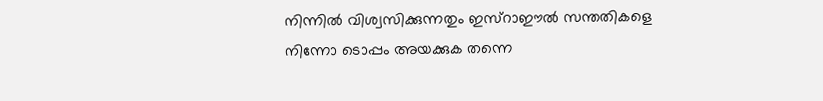നിന്നില്‍ വിശ്വസിക്കുന്നതും ഇസ്റാഈല്‍ സന്തതികളെ നിന്നോ ടൊപ്പം അയക്കുക തന്നെ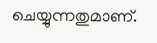ചെയ്യുന്നതുമാണ്.